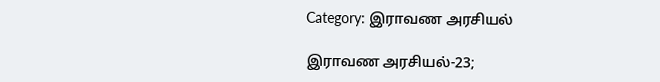Category: இராவண அரசியல்

இராவண அரசியல்-23;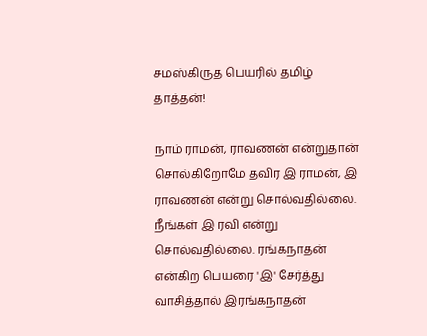சமஸ்கிருத பெயரில் தமிழ் தாத்தன்!

நாம் ராமன், ராவணன் என்றுதான் சொல்கிறோமே தவிர இ ராமன், இ ராவணன் என்று சொல்வதில்லை. நீங்கள் இ ரவி என்று சொல்வதில்லை. ரங்கநாதன் என்கிற பெயரை 'இ' சேர்த்து வாசித்தால் இரங்கநாதன்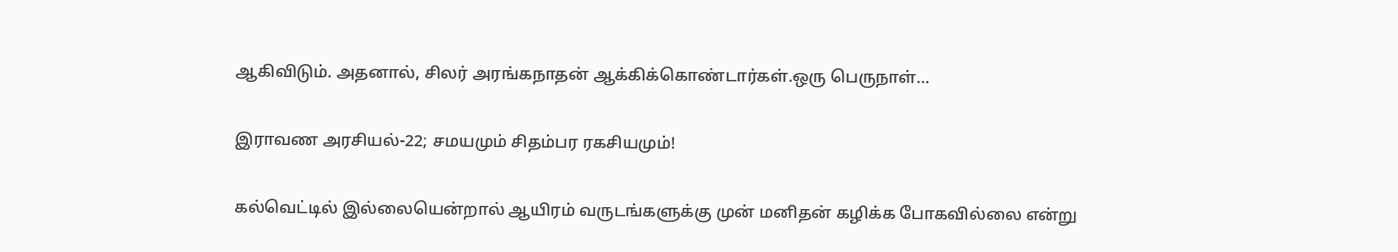ஆகிவிடும். அதனால், சிலர் அரங்கநாதன் ஆக்கிக்கொண்டார்கள்.ஒரு பெருநாள்…

இராவண அரசியல்-22; சமயமும் சிதம்பர ரகசியமும்!

கல்வெட்டில் இல்லையென்றால் ஆயிரம் வருடங்களுக்கு முன் மனிதன் கழிக்க போகவில்லை என்று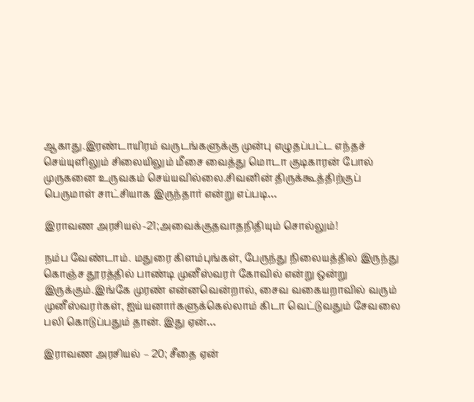ஆகாது.இரண்டாயிரம் வருடங்களுக்கு முன்பு எழுதப்பட்ட எந்தச் செய்யுளிலும் சிலையிலும் மீசை வைத்து மொடா குடிகாரன் போல் முருகனை உருவகம் செய்யவில்லை.சிவனின் திருக்கூத்திற்குப் பெருமாள் சாட்சியாக இருந்தார் என்று எப்படி…

இராவண அரசியல்-21;அவைக்குதவாதநிதியும் சொல்லும்!

நம்ப வேண்டாம். மதுரை கிளம்புங்கள், பேருந்து நிலையத்தில் இருந்து கொஞ்ச தூரத்தில் பாண்டி முனீஸ்வரர் கோவில் என்று ஒன்று இருக்கும்.இங்கே முரண் என்னவென்றால், சைவ வகையறாவில் வரும் முனீஸ்வரர்கள், ஐய்யனார்களுக்கெல்லாம் கிடா வெட்டுவதும் சேவலை பலி கொடுப்பதும் தான். இது ஏன்…

இராவண அரசியல் – 20; சீதை ஏன்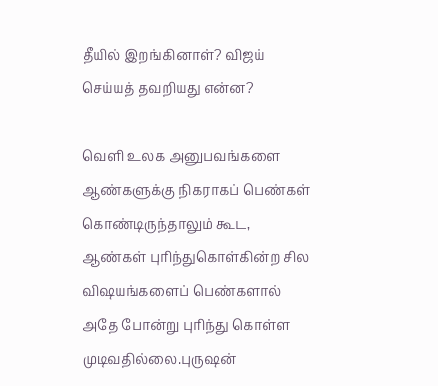தீயில் இறங்கினாள்? விஜய் செய்யத் தவறியது என்ன?

வெளி உலக அனுபவங்களை ஆண்களுக்கு நிகராகப் பெண்கள் கொண்டிருந்தாலும் கூட, ஆண்கள் புரிந்துகொள்கின்ற சில விஷயங்களைப் பெண்களால் அதே போன்று புரிந்து கொள்ள முடிவதில்லை.புருஷன்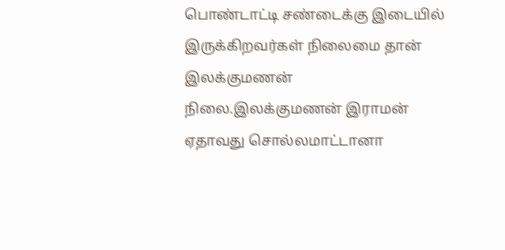பொண்டாட்டி சண்டைக்கு இடையில் இருக்கிறவர்கள் நிலைமை தான் இலக்குமணன் நிலை.இலக்குமணன் இராமன் ஏதாவது சொல்லமாட்டானா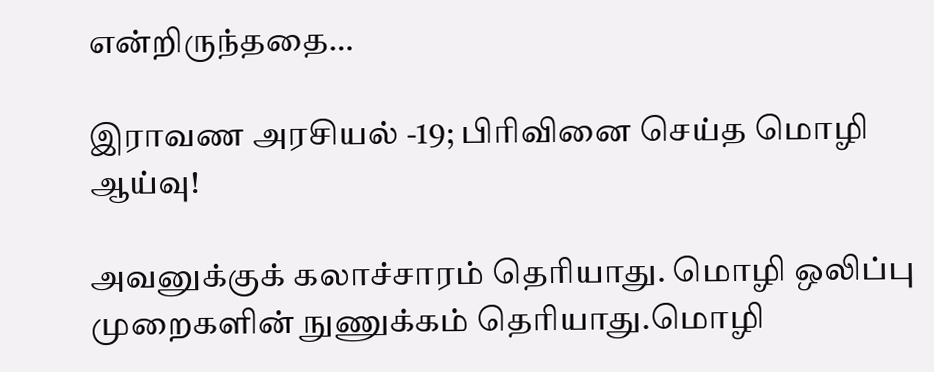என்றிருந்ததை…

இராவண அரசியல் -19; பிரிவினை செய்த மொழி ஆய்வு!

அவனுக்குக் கலாச்சாரம் தெரியாது. மொழி ஒலிப்பு முறைகளின் நுணுக்கம் தெரியாது.மொழி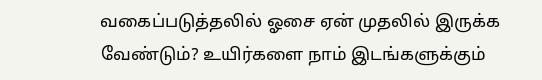வகைப்படுத்தலில் ஓசை ஏன் முதலில் இருக்க வேண்டும்? உயிர்களை நாம் இடங்களுக்கும்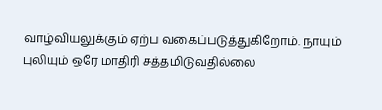வாழ்வியலுக்கும் ஏற்ப வகைப்படுத்துகிறோம். நாயும் புலியும் ஒரே மாதிரி சத்தமிடுவதில்லை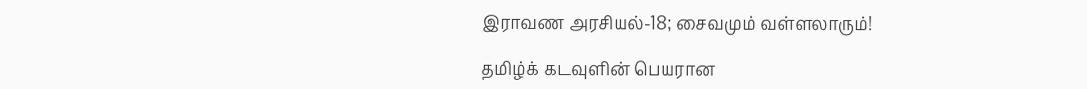இராவண அரசியல்-18; சைவமும் வள்ளலாரும்!

தமிழ்க் கடவுளின் பெயரான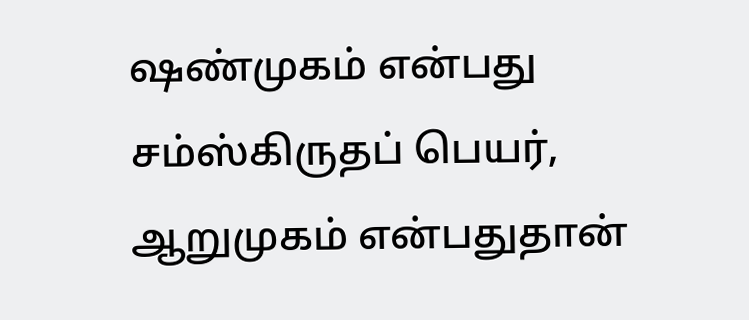ஷண்முகம் என்பது சம்ஸ்கிருதப் பெயர், ஆறுமுகம் என்பதுதான்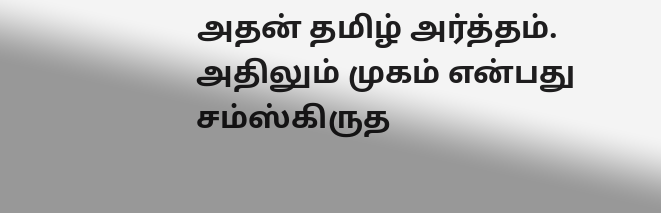அதன் தமிழ் அர்த்தம். அதிலும் முகம் என்பது சம்ஸ்கிருத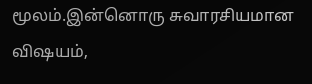மூலம்.இன்னொரு சுவாரசியமான விஷயம்,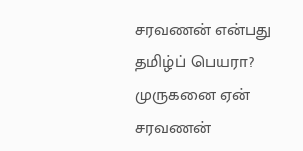சரவணன் என்பது தமிழ்ப் பெயரா? முருகனை ஏன் சரவணன்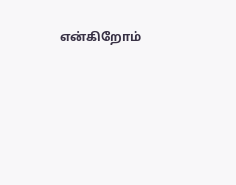என்கிறோம்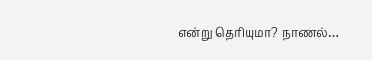என்று தெரியுமா? நாணல்…